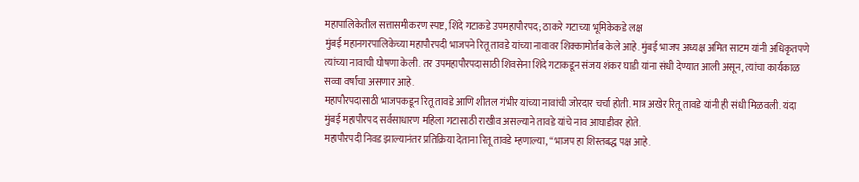महापालिकेतील सत्तासमीकरण स्पष्ट, शिंदे गटाकडे उपमहापौरपद; ठाकरे गटाच्या भूमिकेकडे लक्ष
मुंबई महानगरपालिकेच्या महापौरपदी भाजपने रितू तावडे यांच्या नावावर शिक्कामोर्तब केले आहे. मुंबई भाजप अध्यक्ष अमित साटम यांनी अधिकृतपणे त्यांच्या नावाची घोषणा केली. तर उपमहापौरपदासाठी शिवसेना शिंदे गटाकडून संजय शंकर घाडी यांना संधी देण्यात आली असून, त्यांचा कार्यकाळ सव्वा वर्षांचा असणार आहे.
महापौरपदासाठी भाजपकडून रितू तावडे आणि शीतल गंभीर यांच्या नावांची जोरदार चर्चा होती. मात्र अखेर रितू तावडे यांनी ही संधी मिळवली. यंदा मुंबई महापौरपद सर्वसाधारण महिला गटासाठी राखीव असल्याने तावडे यांचे नाव आघाडीवर होते.
महापौरपदी निवड झाल्यानंतर प्रतिक्रिया देताना रितू तावडे म्हणाल्या, “भाजप हा शिस्तबद्ध पक्ष आहे.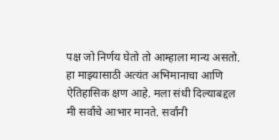पक्ष जो निर्णय घेतो तो आम्हाला मान्य असतो. हा माझ्यासाठी अत्यंत अभिमानाचा आणि ऐतिहासिक क्षण आहे. मला संधी दिल्याबद्दल मी सर्वांचे आभार मानते. सर्वांनी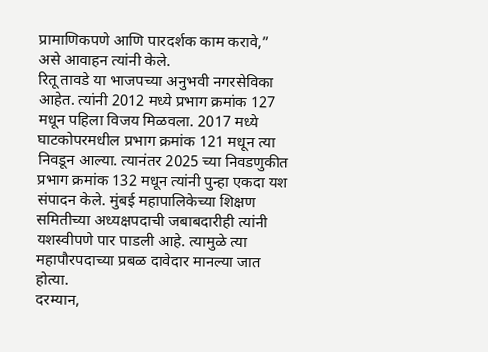प्रामाणिकपणे आणि पारदर्शक काम करावे,” असे आवाहन त्यांनी केले.
रितू तावडे या भाजपच्या अनुभवी नगरसेविका आहेत. त्यांनी 2012 मध्ये प्रभाग क्रमांक 127 मधून पहिला विजय मिळवला. 2017 मध्ये घाटकोपरमधील प्रभाग क्रमांक 121 मधून त्या निवडून आल्या. त्यानंतर 2025 च्या निवडणुकीत प्रभाग क्रमांक 132 मधून त्यांनी पुन्हा एकदा यश संपादन केले. मुंबई महापालिकेच्या शिक्षण समितीच्या अध्यक्षपदाची जबाबदारीही त्यांनी यशस्वीपणे पार पाडली आहे. त्यामुळे त्या महापौरपदाच्या प्रबळ दावेदार मानल्या जात होत्या.
दरम्यान,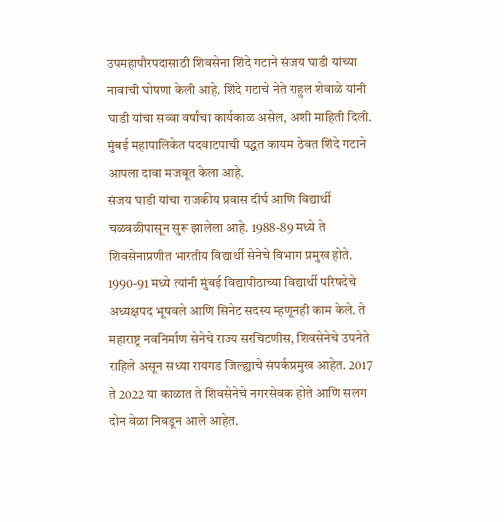उपमहापौरपदासाठी शिवसेना शिंदे गटाने संजय घाडी यांच्या नावाची घोषणा केली आहे. शिंदे गटाचे नेते राहुल शेवाळे यांनी घाडी यांचा सव्वा वर्षांचा कार्यकाळ असेल, अशी माहिती दिली. मुंबई महापालिकेत पदवाटपाची पद्धत कायम ठेवत शिंदे गटाने आपला दावा मजबूत केला आहे.
संजय घाडी यांचा राजकीय प्रवास दीर्घ आणि विद्यार्थी चळवळीपासून सुरू झालेला आहे. 1988-89 मध्ये ते शिवसेनाप्रणीत भारतीय विद्यार्थी सेनेचे विभाग प्रमुख होते. 1990-91 मध्ये त्यांनी मुंबई विद्यापीठाच्या विद्यार्थी परिषदेचे अध्यक्षपद भूषवले आणि सिनेट सदस्य म्हणूनही काम केले. ते महाराष्ट्र नवनिर्माण सेनेचे राज्य सरचिटणीस, शिवसेनेचे उपनेते राहिले असून सध्या रायगड जिल्ह्याचे संपर्कप्रमुख आहेत. 2017 ते 2022 या काळात ते शिवसेनेचे नगरसेवक होते आणि सलग दोन वेळा निवडून आले आहेत.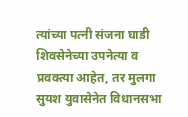त्यांच्या पत्नी संजना घाडी शिवसेनेच्या उपनेत्या व प्रवक्त्या आहेत, तर मुलगा सुयश युवासेनेत विधानसभा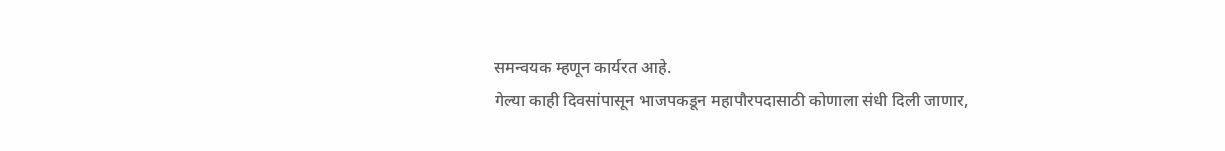समन्वयक म्हणून कार्यरत आहे.
गेल्या काही दिवसांपासून भाजपकडून महापौरपदासाठी कोणाला संधी दिली जाणार,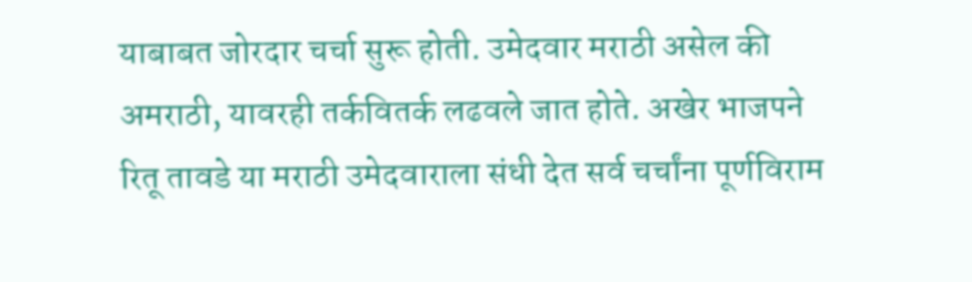याबाबत जोरदार चर्चा सुरू होती. उमेदवार मराठी असेल की अमराठी, यावरही तर्कवितर्क लढवले जात होते. अखेर भाजपने रितू तावडे या मराठी उमेदवाराला संधी देत सर्व चर्चांना पूर्णविराम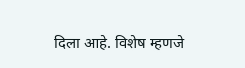दिला आहे. विशेष म्हणजे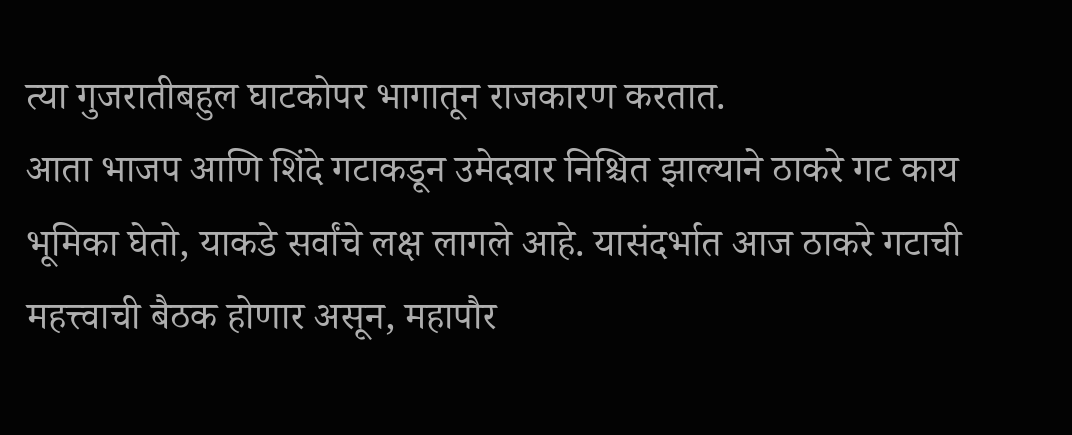त्या गुजरातीबहुल घाटकोपर भागातून राजकारण करतात.
आता भाजप आणि शिंदे गटाकडून उमेदवार निश्चित झाल्याने ठाकरे गट काय भूमिका घेतो, याकडे सर्वांचे लक्ष लागले आहे. यासंदर्भात आज ठाकरे गटाची महत्त्वाची बैठक होणार असून, महापौर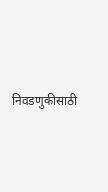निवडणुकीसाठी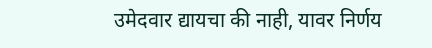उमेदवार द्यायचा की नाही, यावर निर्णय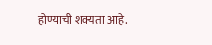होण्याची शक्यता आहे.